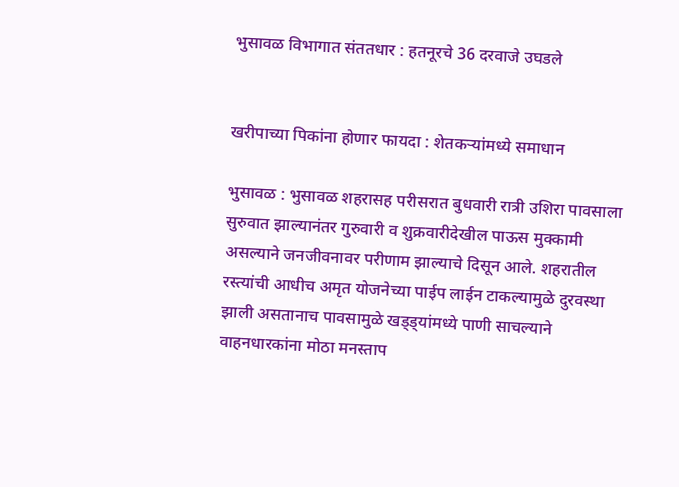भुसावळ विभागात संततधार : हतनूरचे 36 दरवाजे उघडले


खरीपाच्या पिकांना होणार फायदा : शेतकर्‍यांमध्ये समाधान

भुसावळ : भुसावळ शहरासह परीसरात बुधवारी रात्री उशिरा पावसाला सुरुवात झाल्यानंतर गुरुवारी व शुक्रवारीदेखील पाऊस मुक्कामी असल्याने जनजीवनावर परीणाम झाल्याचे दिसून आले. शहरातील रस्त्यांची आधीच अमृत योजनेच्या पाईप लाईन टाकल्यामुळे दुरवस्था झाली असतानाच पावसामुळे खड्ड्यांमध्ये पाणी साचल्याने वाहनधारकांना मोठा मनस्ताप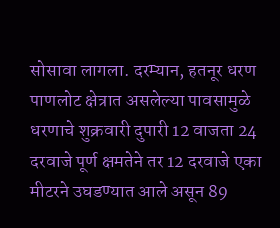सोसावा लागला. दरम्यान, हतनूर धरण पाणलोट क्षेत्रात असलेल्या पावसामुळे धरणाचे शुक्रवारी दुपारी 12 वाजता 24 दरवाजे पूर्ण क्षमतेने तर 12 दरवाजे एका मीटरने उघडण्यात आले असून 89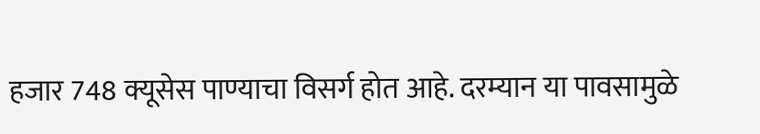हजार 748 क्यूसेस पाण्याचा विसर्ग होत आहे. दरम्यान या पावसामुळे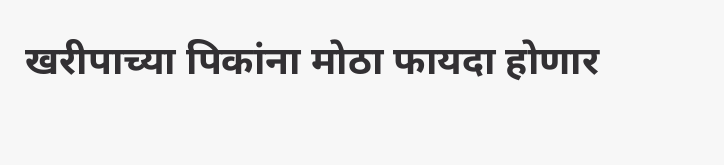खरीपाच्या पिकांना मोठा फायदा होणार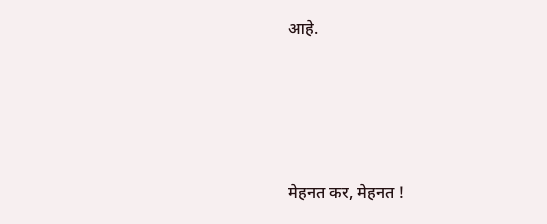आहे.




मेहनत कर, मेहनत !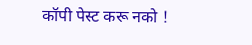कॉपी पेस्ट करू नको !